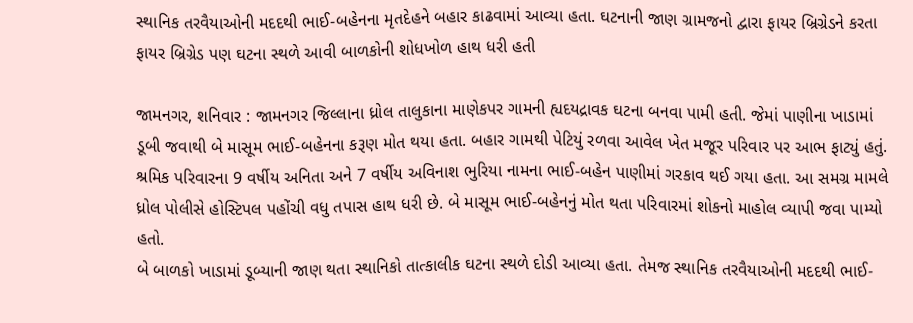સ્થાનિક તરવૈયાઓની મદદથી ભાઈ-બહેનના મૃતદેહને બહાર કાઢવામાં આવ્યા હતા. ઘટનાની જાણ ગ્રામજનો દ્વારા ફાયર બ્રિગ્રેડને કરતા ફાયર બ્રિગ્રેડ પણ ઘટના સ્થળે આવી બાળકોની શોધખોળ હાથ ધરી હતી

જામનગર, શનિવાર : જામનગર જિલ્લાના ધ્રોલ તાલુકાના માણેકપર ગામની હ્યદયદ્રાવક ઘટના બનવા પામી હતી. જેમાં પાણીના ખાડામાં ડૂબી જવાથી બે માસૂમ ભાઈ-બહેનના કરૂણ મોત થયા હતા. બહાર ગામથી પેટિયું રળવા આવેલ ખેત મજૂર પરિવાર પર આભ ફાટ્યું હતું. શ્રમિક પરિવારના 9 વર્ષીય અનિતા અને 7 વર્ષીય અવિનાશ ભુરિયા નામના ભાઈ-બહેન પાણીમાં ગરકાવ થઈ ગયા હતા. આ સમગ્ર મામલે ધ્રોલ પોલીસે હોસ્ટિપલ પહોંચી વધુ તપાસ હાથ ધરી છે. બે માસૂમ ભાઈ-બહેનનું મોત થતા પરિવારમાં શોકનો માહોલ વ્યાપી જવા પામ્યો હતો.
બે બાળકો ખાડામાં ડૂબ્યાની જાણ થતા સ્થાનિકો તાત્કાલીક ઘટના સ્થળે દોડી આવ્યા હતા. તેમજ સ્થાનિક તરવૈયાઓની મદદથી ભાઈ-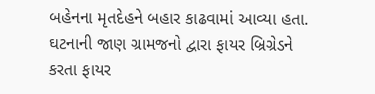બહેનના મૃતદેહને બહાર કાઢવામાં આવ્યા હતા. ઘટનાની જાણ ગ્રામજનો દ્વારા ફાયર બ્રિગ્રેડને કરતા ફાયર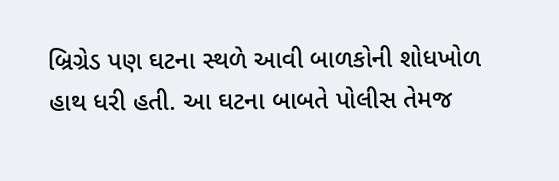બ્રિગ્રેડ પણ ઘટના સ્થળે આવી બાળકોની શોધખોળ હાથ ધરી હતી. આ ઘટના બાબતે પોલીસ તેમજ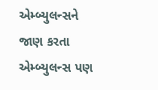એમ્બ્યુલન્સને જાણ કરતા એમ્બ્યુલન્સ પણ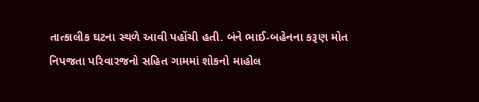તાત્કાલીક ઘટના સ્થળે આવી પહોંચી હતી. બંને ભાઈ-બહેનના કરૂણ મોત નિપજતા પરિવારજનો સહિત ગામમાં શોકનો માહોલ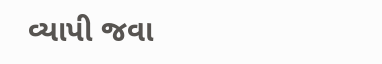વ્યાપી જવા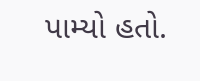પામ્યો હતો.